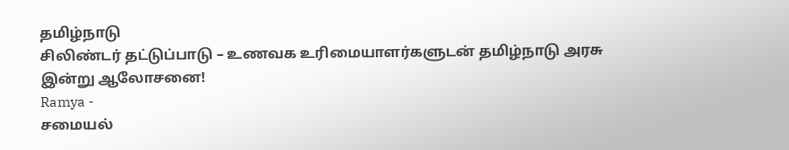தமிழ்நாடு
சிலிண்டர் தட்டுப்பாடு – உணவக உரிமையாளர்களுடன் தமிழ்நாடு அரசு இன்று ஆலோசனை!
Ramya -
சமையல்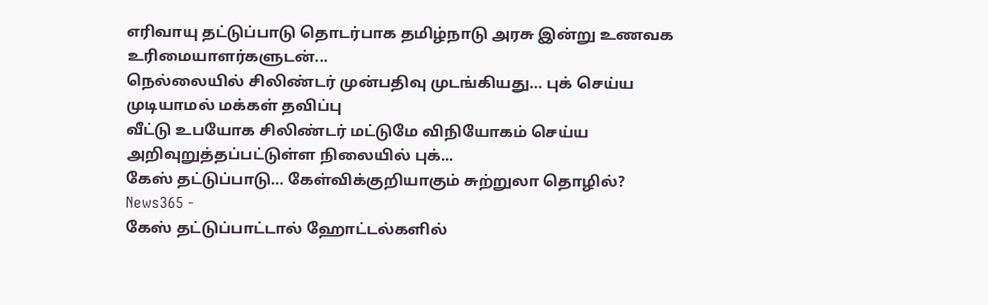எரிவாயு தட்டுப்பாடு தொடர்பாக தமிழ்நாடு அரசு இன்று உணவக உரிமையாளர்களுடன்...
நெல்லையில் சிலிண்டர் முன்பதிவு முடங்கியது… புக் செய்ய முடியாமல் மக்கள் தவிப்பு
வீட்டு உபயோக சிலிண்டர் மட்டுமே விநியோகம் செய்ய அறிவுறுத்தப்பட்டுள்ள நிலையில் புக்...
கேஸ் தட்டுப்பாடு… கேள்விக்குறியாகும் சுற்றுலா தொழில்?
News365 -
கேஸ் தட்டுப்பாட்டால் ஹோட்டல்களில்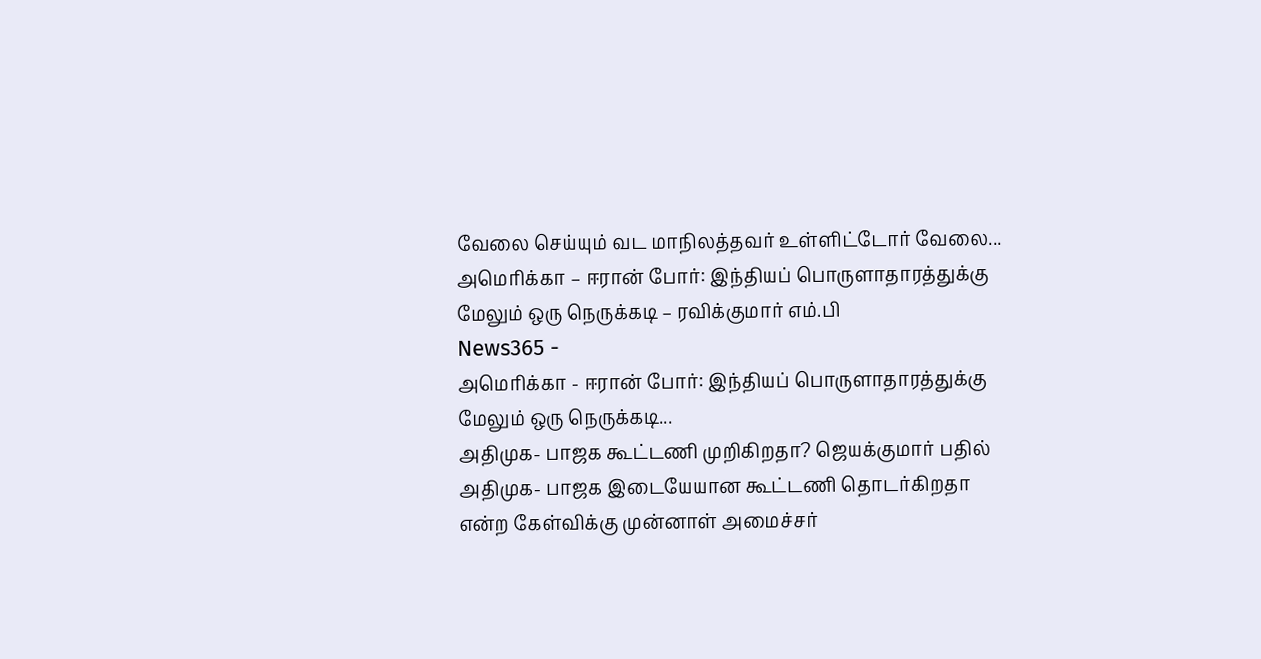வேலை செய்யும் வட மாநிலத்தவர் உள்ளிட்டோர் வேலை...
அமெரிக்கா – ஈரான் போர்: இந்தியப் பொருளாதாரத்துக்கு மேலும் ஒரு நெருக்கடி – ரவிக்குமார் எம்.பி
News365 -
அமெரிக்கா - ஈரான் போர்: இந்தியப் பொருளாதாரத்துக்கு மேலும் ஒரு நெருக்கடி...
அதிமுக- பாஜக கூட்டணி முறிகிறதா? ஜெயக்குமார் பதில்
அதிமுக- பாஜக இடையேயான கூட்டணி தொடர்கிறதா என்ற கேள்விக்கு முன்னாள் அமைச்சர்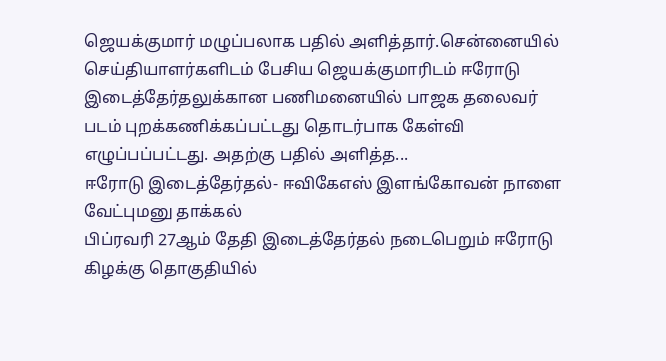ஜெயக்குமார் மழுப்பலாக பதில் அளித்தார்.சென்னையில் செய்தியாளர்களிடம் பேசிய ஜெயக்குமாரிடம் ஈரோடு இடைத்தேர்தலுக்கான பணிமனையில் பாஜக தலைவர் படம் புறக்கணிக்கப்பட்டது தொடர்பாக கேள்வி எழுப்பப்பட்டது. அதற்கு பதில் அளித்த...
ஈரோடு இடைத்தேர்தல்- ஈவிகேஎஸ் இளங்கோவன் நாளை வேட்புமனு தாக்கல்
பிப்ரவரி 27ஆம் தேதி இடைத்தேர்தல் நடைபெறும் ஈரோடு கிழக்கு தொகுதியில்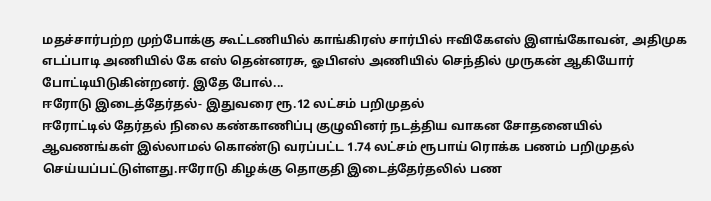மதச்சார்பற்ற முற்போக்கு கூட்டணியில் காங்கிரஸ் சார்பில் ஈவிகேஎஸ் இளங்கோவன், அதிமுக எடப்பாடி அணியில் கே எஸ் தென்னரசு, ஓபிஎஸ் அணியில் செந்தில் முருகன் ஆகியோர் போட்டியிடுகின்றனர். இதே போல்...
ஈரோடு இடைத்தேர்தல்- இதுவரை ரூ.12 லட்சம் பறிமுதல்
ஈரோட்டில் தேர்தல் நிலை கண்காணிப்பு குழுவினர் நடத்திய வாகன சோதனையில் ஆவணங்கள் இல்லாமல் கொண்டு வரப்பட்ட 1.74 லட்சம் ரூபாய் ரொக்க பணம் பறிமுதல் செய்யப்பட்டுள்ளது.ஈரோடு கிழக்கு தொகுதி இடைத்தேர்தலில் பண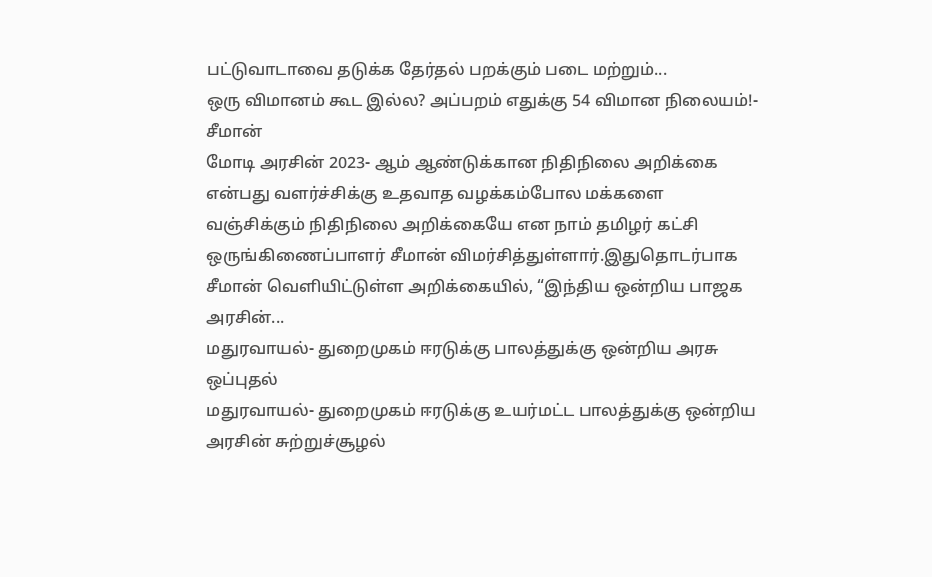பட்டுவாடாவை தடுக்க தேர்தல் பறக்கும் படை மற்றும்...
ஒரு விமானம் கூட இல்ல? அப்பறம் எதுக்கு 54 விமான நிலையம்!- சீமான்
மோடி அரசின் 2023- ஆம் ஆண்டுக்கான நிதிநிலை அறிக்கை என்பது வளர்ச்சிக்கு உதவாத வழக்கம்போல மக்களை வஞ்சிக்கும் நிதிநிலை அறிக்கையே என நாம் தமிழர் கட்சி ஒருங்கிணைப்பாளர் சீமான் விமர்சித்துள்ளார்.இதுதொடர்பாக சீமான் வெளியிட்டுள்ள அறிக்கையில், “இந்திய ஒன்றிய பாஜக அரசின்...
மதுரவாயல்- துறைமுகம் ஈரடுக்கு பாலத்துக்கு ஒன்றிய அரசு ஒப்புதல்
மதுரவாயல்- துறைமுகம் ஈரடுக்கு உயர்மட்ட பாலத்துக்கு ஒன்றிய அரசின் சுற்றுச்சூழல்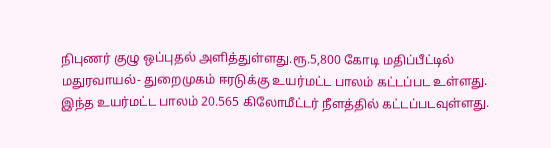நிபுணர் குழு ஒப்புதல் அளித்துள்ளது.ரூ.5,800 கோடி மதிப்பீட்டில் மதுரவாயல்- துறைமுகம் ஈரடுக்கு உயர்மட்ட பாலம் கட்டப்பட உள்ளது. இந்த உயர்மட்ட பாலம் 20.565 கிலோமீட்டர் நீளத்தில் கட்டப்படவுள்ளது.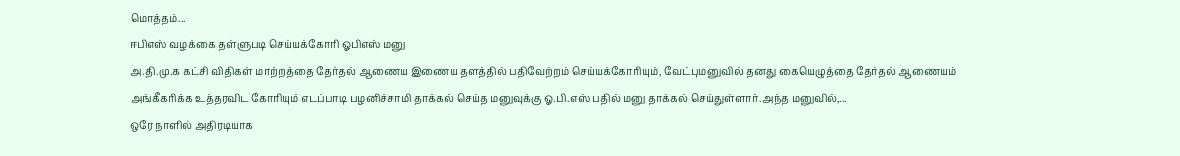மொத்தம்...
ஈபிஎஸ் வழக்கை தள்ளுபடி செய்யக்கோரி ஓபிஎஸ் மனு
அ.தி.மு.க கட்சி விதிகள் மாற்றத்தை தேர்தல் ஆணைய இணைய தளத்தில் பதிவேற்றம் செய்யக்கோரியும், வேட்புமனுவில் தனது கையெழுத்தை தேர்தல் ஆணையம் அங்கீகரிக்க உத்தரவிட கோரியும் எடப்பாடி பழனிச்சாமி தாக்கல் செய்த மனுவுக்கு ஓ.பி.எஸ் பதில் மனு தாக்கல் செய்துள்ளார்.அந்த மனுவில்,...
ஒரே நாளில் அதிரடியாக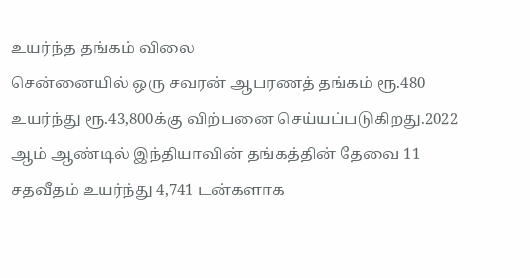உயர்ந்த தங்கம் விலை
சென்னையில் ஒரு சவரன் ஆபரணத் தங்கம் ரூ.480 உயர்ந்து ரூ.43,800க்கு விற்பனை செய்யப்படுகிறது.2022 ஆம் ஆண்டில் இந்தியாவின் தங்கத்தின் தேவை 11 சதவீதம் உயர்ந்து 4,741 டன்களாக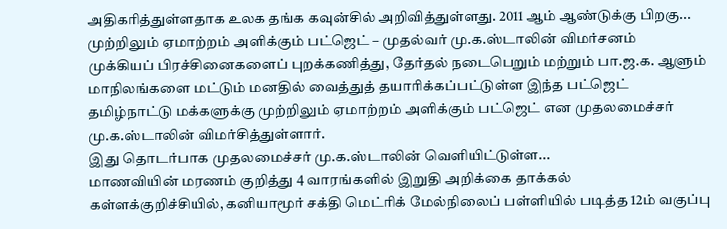அதிகரித்துள்ளதாக உலக தங்க கவுன்சில் அறிவித்துள்ளது. 2011 ஆம் ஆண்டுக்கு பிறகு...
முற்றிலும் ஏமாற்றம் அளிக்கும் பட்ஜெட் – முதல்வர் மு.க.ஸ்டாலின் விமர்சனம்
முக்கியப் பிரச்சினைகளைப் புறக்கணித்து, தேர்தல் நடைபெறும் மற்றும் பா.ஜ.க. ஆளும் மாநிலங்களை மட்டும் மனதில் வைத்துத் தயாரிக்கப்பட்டுள்ள இந்த பட்ஜெட் தமிழ்நாட்டு மக்களுக்கு முற்றிலும் ஏமாற்றம் அளிக்கும் பட்ஜெட் என முதலமைச்சர் மு.க.ஸ்டாலின் விமர்சித்துள்ளார்.
இது தொடர்பாக முதலமைச்சர் மு.க.ஸ்டாலின் வெளியிட்டுள்ள...
மாணவியின் மரணம் குறித்து 4 வாரங்களில் இறுதி அறிக்கை தாக்கல்
கள்ளக்குறிச்சியில், கனியாமூர் சக்தி மெட்ரிக் மேல்நிலைப் பள்ளியில் படித்த 12ம் வகுப்பு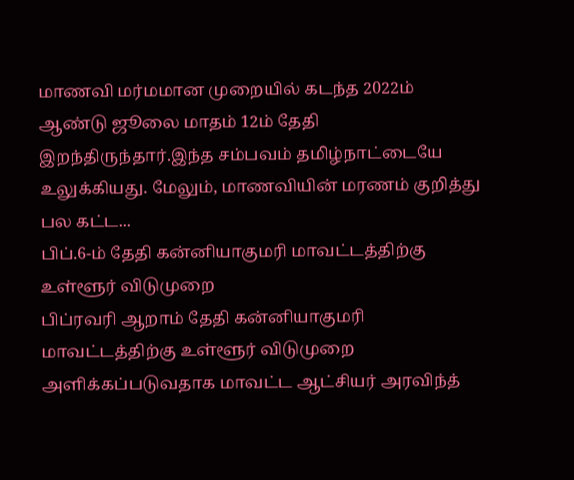மாணவி மர்மமான முறையில் கடந்த 2022ம் ஆண்டு ஜூலை மாதம் 12ம் தேதி இறந்திருந்தார்.இந்த சம்பவம் தமிழ்நாட்டையே உலுக்கியது. மேலும், மாணவியின் மரணம் குறித்து பல கட்ட...
பிப்.6-ம் தேதி கன்னியாகுமரி மாவட்டத்திற்கு உள்ளூர் விடுமுறை
பிப்ரவரி ஆறாம் தேதி கன்னியாகுமரி மாவட்டத்திற்கு உள்ளூர் விடுமுறை அளிக்கப்படுவதாக மாவட்ட ஆட்சியர் அரவிந்த்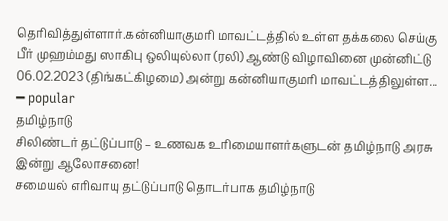தெரிவித்துள்ளார்.கன்னியாகுமரி மாவட்டத்தில் உள்ள தக்கலை செய்கு பீர் முஹம்மது ஸாகிபு ஒலியுல்லா (ரலி) ஆண்டு விழாவினை முன்னிட்டு 06.02.2023 (திங்கட்கிழமை) அன்று கன்னியாகுமரி மாவட்டத்திலுள்ள...
━ popular
தமிழ்நாடு
சிலிண்டர் தட்டுப்பாடு – உணவக உரிமையாளர்களுடன் தமிழ்நாடு அரசு இன்று ஆலோசனை!
சமையல் எரிவாயு தட்டுப்பாடு தொடர்பாக தமிழ்நாடு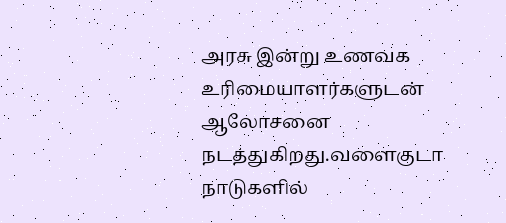அரசு இன்று உணவக உரிமையாளர்களுடன் ஆலோசனை நடத்துகிறது.வளைகுடா நாடுகளில்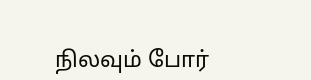நிலவும் போர்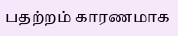பதற்றம் காரணமாக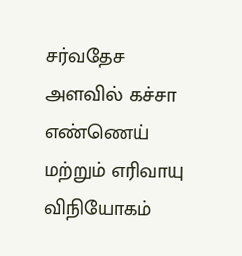சர்வதேச அளவில் கச்சா எண்ணெய் மற்றும் எரிவாயு விநியோகம்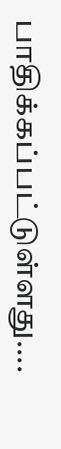பாதிக்கப்பட்டுள்ளது....